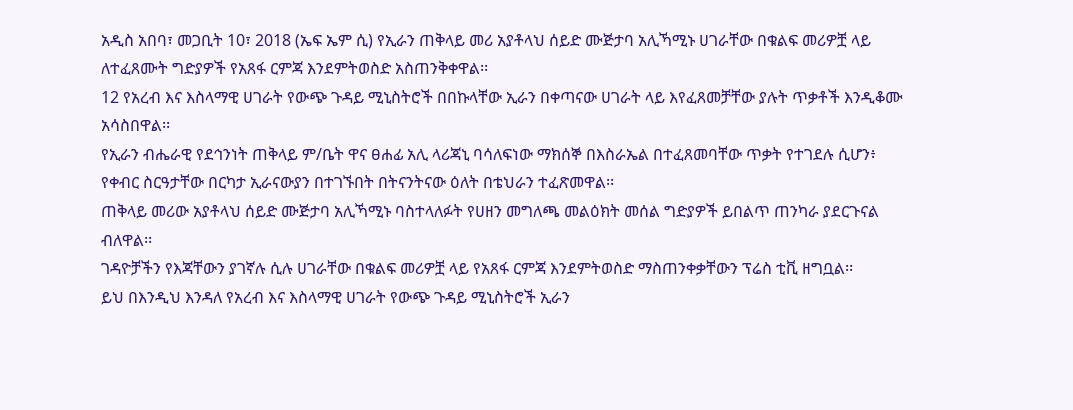አዲስ አበባ፣ መጋቢት 10፣ 2018 (ኤፍ ኤም ሲ) የኢራን ጠቅላይ መሪ አያቶላህ ሰይድ ሙጅታባ አሊኻሚኑ ሀገራቸው በቁልፍ መሪዎቿ ላይ ለተፈጸሙት ግድያዎች የአጸፋ ርምጃ እንደምትወስድ አስጠንቅቀዋል፡፡
12 የአረብ እና እስላማዊ ሀገራት የውጭ ጉዳይ ሚኒስትሮች በበኩላቸው ኢራን በቀጣናው ሀገራት ላይ እየፈጸመቻቸው ያሉት ጥቃቶች እንዲቆሙ አሳስበዋል፡፡
የኢራን ብሔራዊ የደኅንነት ጠቅላይ ም/ቤት ዋና ፀሐፊ አሊ ላሪጃኒ ባሳለፍነው ማክሰኞ በእስራኤል በተፈጸመባቸው ጥቃት የተገደሉ ሲሆን፥ የቀብር ስርዓታቸው በርካታ ኢራናውያን በተገኙበት በትናንትናው ዕለት በቴህራን ተፈጽመዋል፡፡
ጠቅላይ መሪው አያቶላህ ሰይድ ሙጅታባ አሊኻሚኑ ባስተላለፉት የሀዘን መግለጫ መልዕክት መሰል ግድያዎች ይበልጥ ጠንካራ ያደርጉናል ብለዋል፡፡
ገዳዮቻችን የእጃቸውን ያገኛሉ ሲሉ ሀገራቸው በቁልፍ መሪዎቿ ላይ የአጸፋ ርምጃ እንደምትወስድ ማስጠንቀቃቸውን ፕሬስ ቲቪ ዘግቧል፡፡
ይህ በእንዲህ እንዳለ የአረብ እና እስላማዊ ሀገራት የውጭ ጉዳይ ሚኒስትሮች ኢራን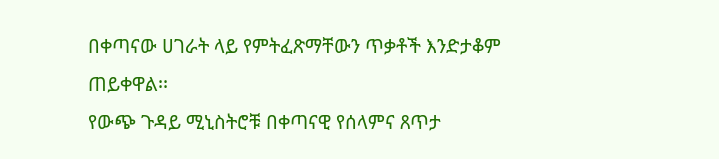በቀጣናው ሀገራት ላይ የምትፈጽማቸውን ጥቃቶች እንድታቆም ጠይቀዋል፡፡
የውጭ ጉዳይ ሚኒስትሮቹ በቀጣናዊ የሰላምና ጸጥታ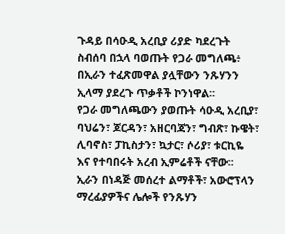ጉዳይ በሳዑዲ አረቢያ ሪያድ ካደረጉት ስብሰባ በኋላ ባወጡት የጋራ መግለጫ፥ በኢራን ተፈጽመዋል ያሏቸውን ንጹሃንን ኢላማ ያደረጉ ጥቃቶች ኮንነዋል፡፡
የጋራ መግለጫውን ያወጡት ሳዑዲ አረቢያ፣ ባህሬን፣ ጆርዳን፣ አዘርባጃን፣ ግብጽ፣ ኩዌት፣ ሊባኖስ፣ ፓኪስታን፣ ኳታር፣ ሶሪያ፣ ቱርኪዬ እና የተባበሩት አረብ ኢምሬቶች ናቸው፡፡
ኢራን በነዳጅ መሰረተ ልማቶች፣ አውሮፕላን ማረፊያዎችና ሌሎች የንጹሃን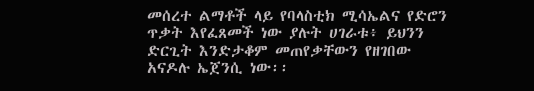መሰረተ ልማቶች ላይ የባላስቲክ ሚሳኤልና የድሮን ጥቃት እየፈጸመች ነው ያሉት ሀገራቱ፥ ይህንን ድርጊት እንድታቆም መጠየቃቸውን የዘገበው አናዶሉ ኤጀንሲ ነው፡፡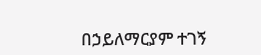በኃይለማርያም ተገኝ